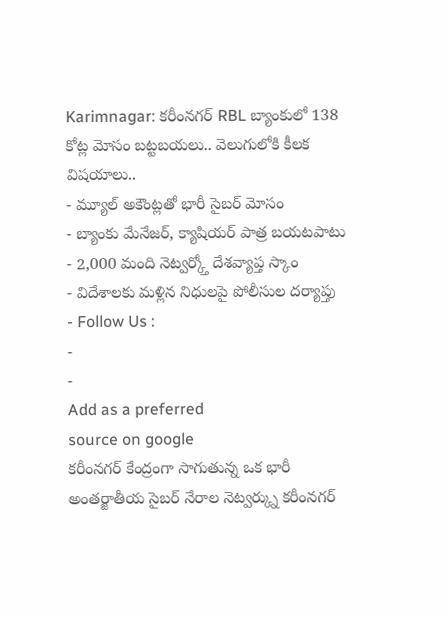Karimnagar: కరీంనగర్ RBL బ్యాంకులో 138 కోట్ల మోసం బట్టబయలు.. వెలుగులోకి కీలక విషయాలు..
- మ్యూల్ అకౌంట్లతో భారీ సైబర్ మోసం
- బ్యాంకు మేనేజర్, క్యాషియర్ పాత్ర బయటపాటు
- 2,000 మంది నెట్వర్క్తో దేశవ్యాప్త స్కాం
- విదేశాలకు మళ్లిన నిధులపై పోలీసుల దర్యాప్తు
- Follow Us :
-
-
Add as a preferred
source on google
కరీంనగర్ కేంద్రంగా సాగుతున్న ఒక భారీ అంతర్జాతీయ సైబర్ నేరాల నెట్వర్క్ను కరీంనగర్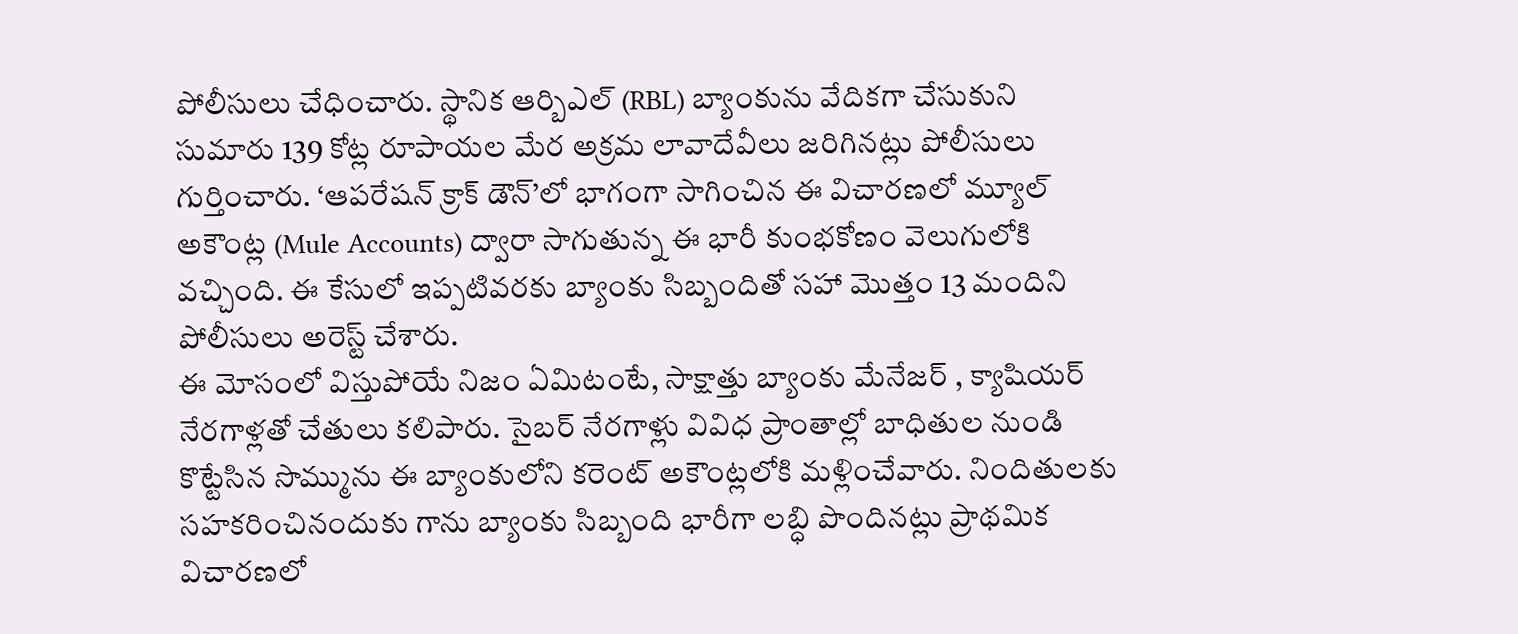పోలీసులు చేధించారు. స్థానిక ఆర్బిఎల్ (RBL) బ్యాంకును వేదికగా చేసుకుని సుమారు 139 కోట్ల రూపాయల మేర అక్రమ లావాదేవీలు జరిగినట్లు పోలీసులు గుర్తించారు. ‘ఆపరేషన్ క్రాక్ డౌన్’లో భాగంగా సాగించిన ఈ విచారణలో మ్యూల్ అకౌంట్ల (Mule Accounts) ద్వారా సాగుతున్న ఈ భారీ కుంభకోణం వెలుగులోకి వచ్చింది. ఈ కేసులో ఇప్పటివరకు బ్యాంకు సిబ్బందితో సహా మొత్తం 13 మందిని పోలీసులు అరెస్ట్ చేశారు.
ఈ మోసంలో విస్తుపోయే నిజం ఏమిటంటే, సాక్షాత్తు బ్యాంకు మేనేజర్ , క్యాషియర్ నేరగాళ్లతో చేతులు కలిపారు. సైబర్ నేరగాళ్లు వివిధ ప్రాంతాల్లో బాధితుల నుండి కొట్టేసిన సొమ్మును ఈ బ్యాంకులోని కరెంట్ అకౌంట్లలోకి మళ్లించేవారు. నిందితులకు సహకరించినందుకు గాను బ్యాంకు సిబ్బంది భారీగా లబ్ధి పొందినట్లు ప్రాథమిక విచారణలో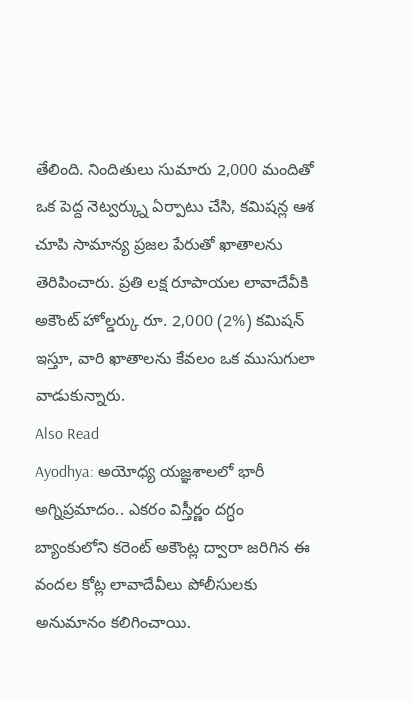తేలింది. నిందితులు సుమారు 2,000 మందితో ఒక పెద్ద నెట్వర్క్ను ఏర్పాటు చేసి, కమిషన్ల ఆశ చూపి సామాన్య ప్రజల పేరుతో ఖాతాలను తెరిపించారు. ప్రతి లక్ష రూపాయల లావాదేవీకి అకౌంట్ హోల్డర్కు రూ. 2,000 (2%) కమిషన్ ఇస్తూ, వారి ఖాతాలను కేవలం ఒక ముసుగులా వాడుకున్నారు.
Also Read
Ayodhya: అయోధ్య యజ్ఞశాలలో భారీ అగ్నిప్రమాదం.. ఎకరం విస్తీర్ణం దగ్ధం
బ్యాంకులోని కరెంట్ అకౌంట్ల ద్వారా జరిగిన ఈ వందల కోట్ల లావాదేవీలు పోలీసులకు అనుమానం కలిగించాయి.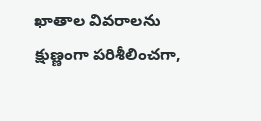ఖాతాల వివరాలను క్షుణ్ణంగా పరిశీలించగా,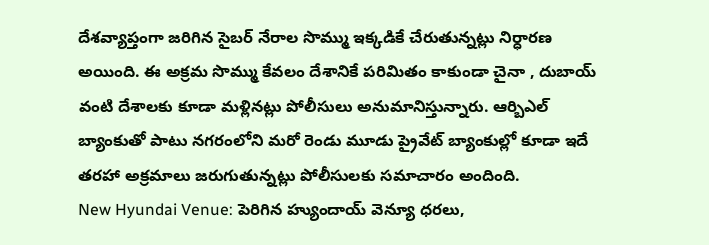దేశవ్యాప్తంగా జరిగిన సైబర్ నేరాల సొమ్ము ఇక్కడికే చేరుతున్నట్లు నిర్ధారణ అయింది. ఈ అక్రమ సొమ్ము కేవలం దేశానికే పరిమితం కాకుండా చైనా , దుబాయ్ వంటి దేశాలకు కూడా మళ్లినట్లు పోలీసులు అనుమానిస్తున్నారు. ఆర్బిఎల్ బ్యాంకుతో పాటు నగరంలోని మరో రెండు మూడు ప్రైవేట్ బ్యాంకుల్లో కూడా ఇదే తరహా అక్రమాలు జరుగుతున్నట్లు పోలీసులకు సమాచారం అందింది.
New Hyundai Venue: పెరిగిన హ్యుందాయ్ వెన్యూ ధరలు,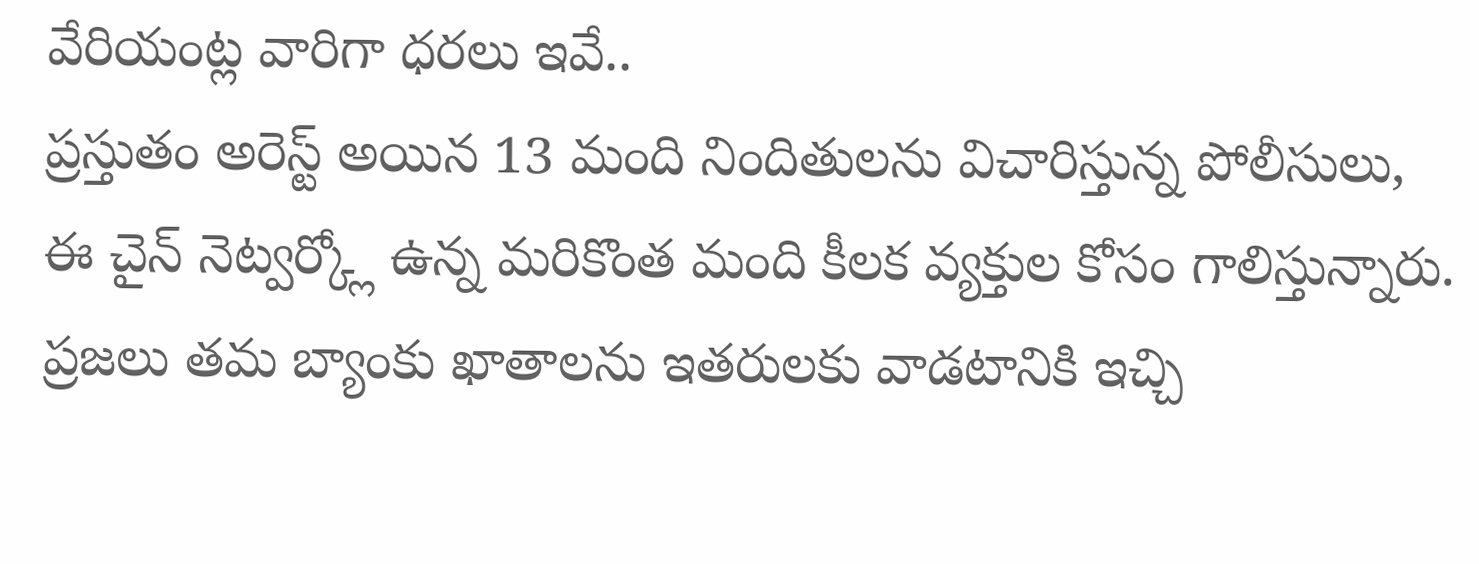వేరియంట్ల వారిగా ధరలు ఇవే..
ప్రస్తుతం అరెస్ట్ అయిన 13 మంది నిందితులను విచారిస్తున్న పోలీసులు, ఈ చైన్ నెట్వర్క్లో ఉన్న మరికొంత మంది కీలక వ్యక్తుల కోసం గాలిస్తున్నారు. ప్రజలు తమ బ్యాంకు ఖాతాలను ఇతరులకు వాడటానికి ఇచ్చి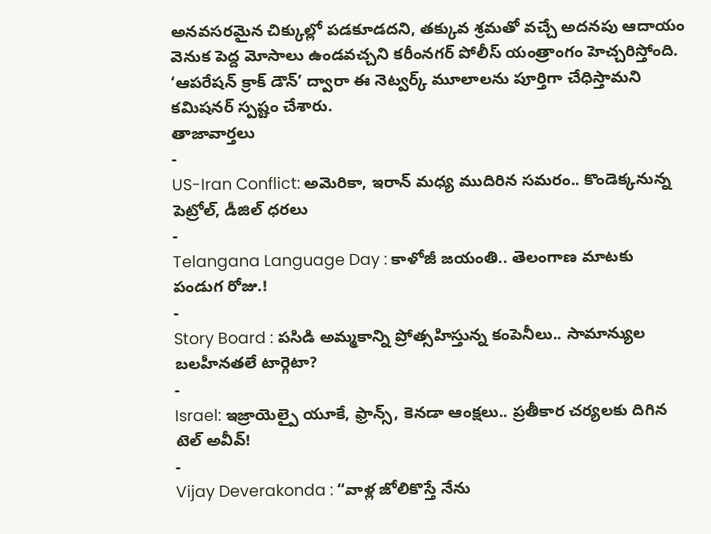అనవసరమైన చిక్కుల్లో పడకూడదని, తక్కువ శ్రమతో వచ్చే అదనపు ఆదాయం వెనుక పెద్ద మోసాలు ఉండవచ్చని కరీంనగర్ పోలీస్ యంత్రాంగం హెచ్చరిస్తోంది. ‘ఆపరేషన్ క్రాక్ డౌన్’ ద్వారా ఈ నెట్వర్క్ మూలాలను పూర్తిగా చేధిస్తామని కమిషనర్ స్పష్టం చేశారు.
తాజావార్తలు
-
US-Iran Conflict: అమెరికా, ఇరాన్ మధ్య ముదిరిన సమరం.. కొండెక్కనున్న పెట్రోల్, డీజిల్ ధరలు
-
Telangana Language Day : కాళోజీ జయంతి.. తెలంగాణ మాటకు పండుగ రోజు.!
-
Story Board : పసిడి అమ్మకాన్ని ప్రోత్సహిస్తున్న కంపెనీలు.. సామాన్యుల బలహీనతలే టార్గెటా?
-
Israel: ఇజ్రాయెల్పై యూకే, ఫ్రాన్స్, కెనడా ఆంక్షలు.. ప్రతీకార చర్యలకు దిగిన టెల్ అవీవ్!
-
Vijay Deverakonda : “వాళ్ల జోలికొస్తే నేను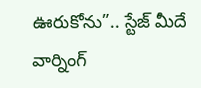ఊరుకోను”.. స్టేజ్ మీదే వార్నింగ్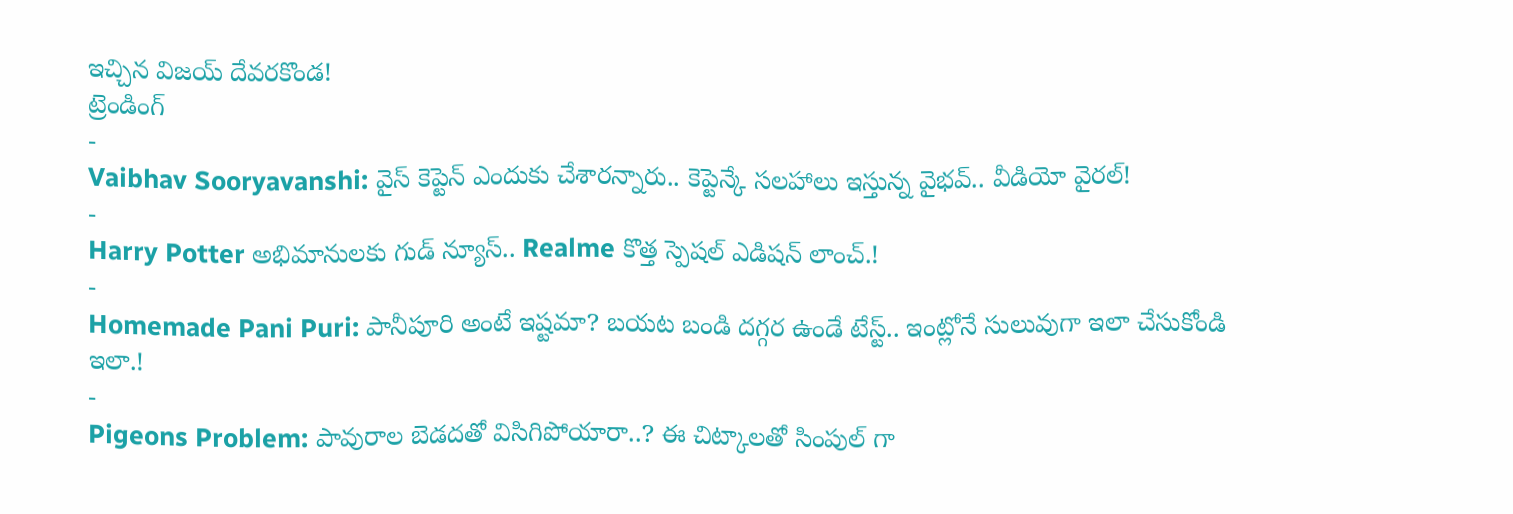ఇచ్చిన విజయ్ దేవరకొండ!
ట్రెండింగ్
-
Vaibhav Sooryavanshi: వైస్ కెప్టెన్ ఎందుకు చేశారన్నారు.. కెప్టెన్కే సలహాలు ఇస్తున్న వైభవ్.. వీడియో వైరల్!
-
Harry Potter అభిమానులకు గుడ్ న్యూస్.. Realme కొత్త స్పెషల్ ఎడిషన్ లాంచ్.!
-
Homemade Pani Puri: పానీపూరి అంటే ఇష్టమా? బయట బండి దగ్గర ఉండే టేస్ట్.. ఇంట్లోనే సులువుగా ఇలా చేసుకోండి ఇలా.!
-
Pigeons Problem: పావురాల బెడదతో విసిగిపోయారా..? ఈ చిట్కాలతో సింపుల్ గా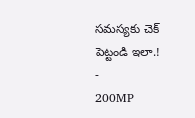సమస్యకు చెక్ పెట్టండి ఇలా.!
-
200MP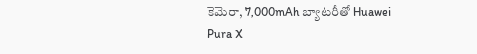కెమెరా, 7,000mAh బ్యాటరీతో Huawei Pura X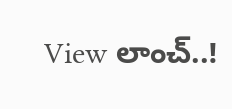View లాంచ్..!